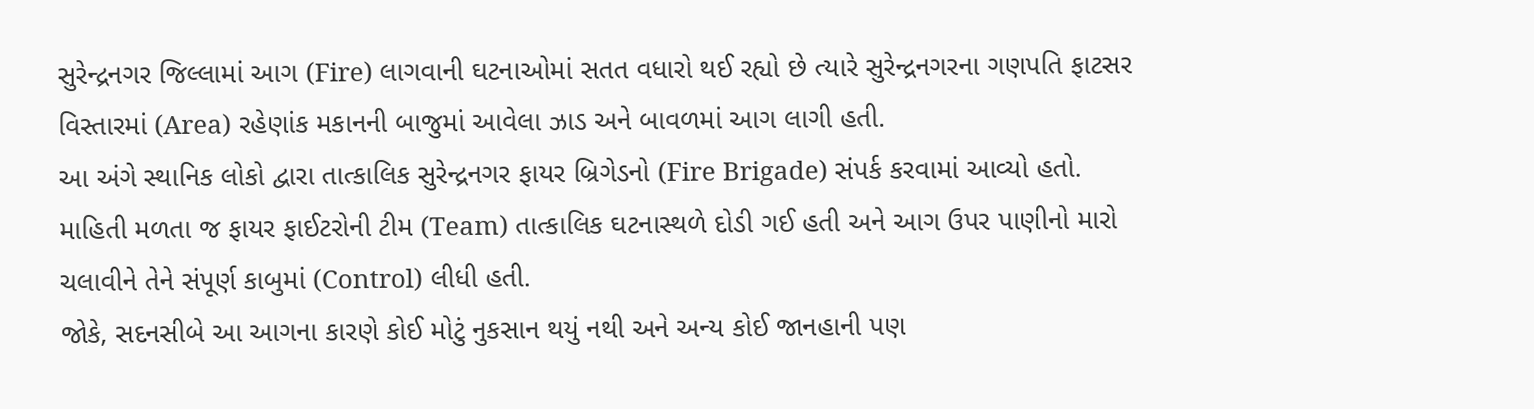સુરેન્દ્રનગર જિલ્લામાં આગ (Fire) લાગવાની ઘટનાઓમાં સતત વધારો થઈ રહ્યો છે ત્યારે સુરેન્દ્રનગરના ગણપતિ ફાટસર વિસ્તારમાં (Area) રહેણાંક મકાનની બાજુમાં આવેલા ઝાડ અને બાવળમાં આગ લાગી હતી.
આ અંગે સ્થાનિક લોકો દ્વારા તાત્કાલિક સુરેન્દ્રનગર ફાયર બ્રિગેડનો (Fire Brigade) સંપર્ક કરવામાં આવ્યો હતો. માહિતી મળતા જ ફાયર ફાઈટરોની ટીમ (Team) તાત્કાલિક ઘટનાસ્થળે દોડી ગઈ હતી અને આગ ઉપર પાણીનો મારો ચલાવીને તેને સંપૂર્ણ કાબુમાં (Control) લીધી હતી.
જોકે, સદનસીબે આ આગના કારણે કોઈ મોટું નુકસાન થયું નથી અને અન્ય કોઈ જાનહાની પણ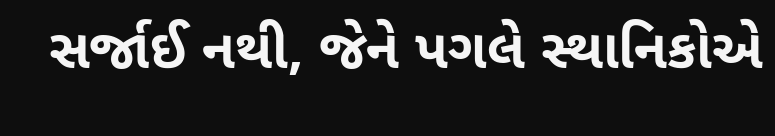સર્જાઈ નથી, જેને પગલે સ્થાનિકોએ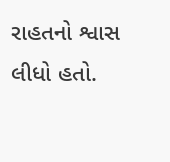રાહતનો શ્વાસ લીધો હતો.